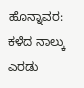ಹೊನ್ನಾವರ: ಕಳೆದ ನಾಲ್ಕು ಎರಡು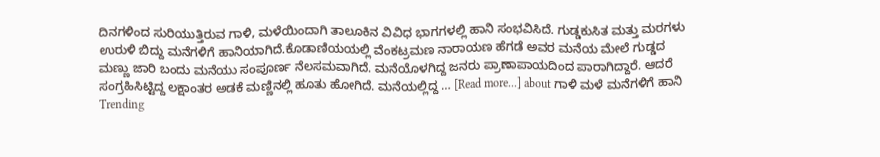ದಿನಗಳಿಂದ ಸುರಿಯುತ್ತಿರುವ ಗಾಳಿ, ಮಳೆಯಿಂದಾಗಿ ತಾಲೂಕಿನ ವಿವಿಧ ಭಾಗಗಳಲ್ಲಿ ಹಾನಿ ಸಂಭವಿಸಿದೆ. ಗುಡ್ಡಕುಸಿತ ಮತ್ತು ಮರಗಳು ಉರುಳಿ ಬಿದ್ದು ಮನೆಗಳಿಗೆ ಹಾನಿಯಾಗಿದೆ.ಕೊಡಾಣಿಯಯಲ್ಲಿ ವೆಂಕಟ್ರಮಣ ನಾರಾಯಣ ಹೆಗಡೆ ಅವರ ಮನೆಯ ಮೇಲೆ ಗುಡ್ಡದ ಮಣ್ಣು ಜಾರಿ ಬಂದು ಮನೆಯು ಸಂಪೂರ್ಣ ನೆಲಸಮವಾಗಿದೆ. ಮನೆಯೊಳಗಿದ್ದ ಜನರು ಪ್ರಾಣಾಪಾಯದಿಂದ ಪಾರಾಗಿದ್ದಾರೆ. ಆದರೆ ಸಂಗ್ರಹಿಸಿಟ್ಟಿದ್ದ ಲಕ್ಷಾಂತರ ಅಡಕೆ ಮಣ್ಣಿನಲ್ಲಿ ಹೂತು ಹೋಗಿದೆ. ಮನೆಯಲ್ಲಿದ್ದ … [Read more...] about ಗಾಳಿ ಮಳೆ ಮನೆಗಳಿಗೆ ಹಾನಿ
Trending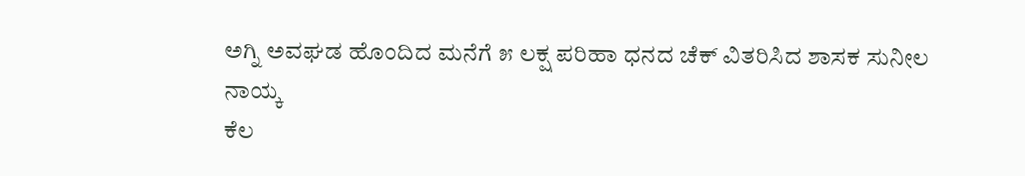ಅಗ್ನಿ ಅವಘಡ ಹೊಂದಿದ ಮನೆಗೆ ೫ ಲಕ್ಷ ಪರಿಹಾ ಧನದ ಚೆಕ್ ವಿತರಿಸಿದ ಶಾಸಕ ಸುನೀಲ ನಾಯ್ಕ
ಕೆಲ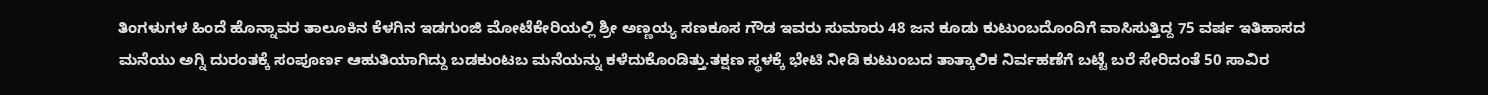ತಿಂಗಳುಗಳ ಹಿಂದೆ ಹೊನ್ನಾವರ ತಾಲೂಕಿನ ಕೆಳಗಿನ ಇಡಗುಂಜಿ ಮೋಟೆಕೇರಿಯಲ್ಲಿ ಶ್ರೀ ಅಣ್ಣಯ್ಯ ಸಣಕೂಸ ಗೌಡ ಇವರು ಸುಮಾರು 48 ಜನ ಕೂಡು ಕುಟುಂಬದೊಂದಿಗೆ ವಾಸಿಸುತ್ತಿದ್ದ 75 ವರ್ಷ ಇತಿಹಾಸದ ಮನೆಯು ಅಗ್ನಿ ದುರಂತಕ್ಕೆ ಸಂಪೂರ್ಣ ಆಹುತಿಯಾಗಿದ್ದು ಬಡಕುಂಟಬ ಮನೆಯನ್ನು ಕಳೆದುಕೊಂಡಿತ್ತು.ತಕ್ಷಣ ಸ್ಥಳಕ್ಕೆ ಭೇಟಿ ನೀಡಿ ಕುಟುಂಬದ ತಾತ್ಕಾಲಿಕ ನಿರ್ವಹಣೆಗೆ ಬಟ್ಟೆ ಬರೆ ಸೇರಿದಂತೆ 50 ಸಾವಿರ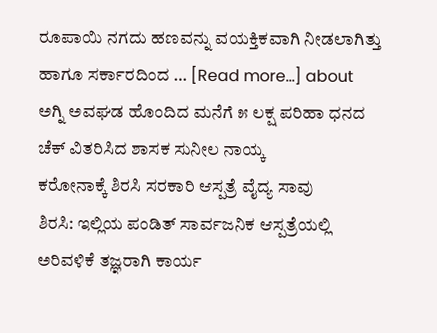ರೂಪಾಯಿ ನಗದು ಹಣವನ್ನು ವಯಕ್ತಿಕವಾಗಿ ನೀಡಲಾಗಿತ್ತು ಹಾಗೂ ಸರ್ಕಾರದಿಂದ … [Read more...] about ಅಗ್ನಿ ಅವಘಡ ಹೊಂದಿದ ಮನೆಗೆ ೫ ಲಕ್ಷ ಪರಿಹಾ ಧನದ ಚೆಕ್ ವಿತರಿಸಿದ ಶಾಸಕ ಸುನೀಲ ನಾಯ್ಕ
ಕರೋನಾಕ್ಕೆ ಶಿರಸಿ ಸರಕಾರಿ ಆಸ್ಪತ್ರೆ ವೈದ್ಯ ಸಾವು
ಶಿರಸಿ: ಇಲ್ಲಿಯ ಪಂಡಿತ್ ಸಾರ್ವಜನಿಕ ಆಸ್ಪತ್ರೆಯಲ್ಲಿ ಅರಿವಳಿಕೆ ತಜ್ಞರಾಗಿ ಕಾರ್ಯ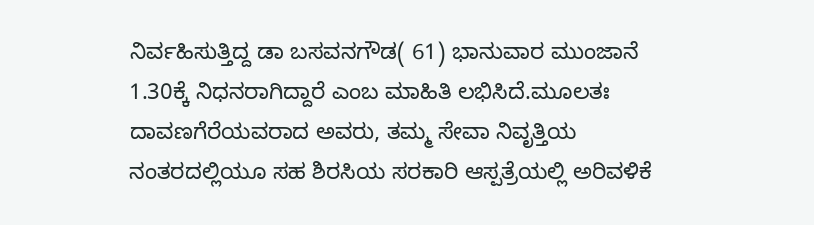ನಿರ್ವಹಿಸುತ್ತಿದ್ದ ಡಾ ಬಸವನಗೌಡ( 61) ಭಾನುವಾರ ಮುಂಜಾನೆ 1.30ಕ್ಕೆ ನಿಧನರಾಗಿದ್ದಾರೆ ಎಂಬ ಮಾಹಿತಿ ಲಭಿಸಿದೆ.ಮೂಲತಃ ದಾವಣಗೆರೆಯವರಾದ ಅವರು, ತಮ್ಮ ಸೇವಾ ನಿವೃತ್ತಿಯ ನಂತರದಲ್ಲಿಯೂ ಸಹ ಶಿರಸಿಯ ಸರಕಾರಿ ಆಸ್ಪತ್ರೆಯಲ್ಲಿ ಅರಿವಳಿಕೆ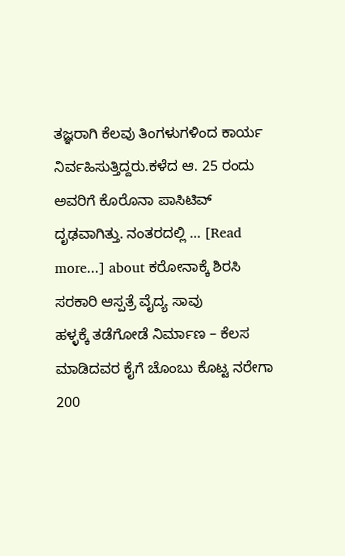ತಜ್ಞರಾಗಿ ಕೆಲವು ತಿಂಗಳುಗಳಿಂದ ಕಾರ್ಯ ನಿರ್ವಹಿಸುತ್ತಿದ್ದರು.ಕಳೆದ ಆ. 25 ರಂದು ಅವರಿಗೆ ಕೊರೊನಾ ಪಾಸಿಟಿವ್ ದೃಢವಾಗಿತ್ತು. ನಂತರದಲ್ಲಿ … [Read more...] about ಕರೋನಾಕ್ಕೆ ಶಿರಸಿ ಸರಕಾರಿ ಆಸ್ಪತ್ರೆ ವೈದ್ಯ ಸಾವು
ಹಳ್ಳಕ್ಕೆ ತಡೆಗೋಡೆ ನಿರ್ಮಾಣ – ಕೆಲಸ ಮಾಡಿದವರ ಕೈಗೆ ಚೊಂಬು ಕೊಟ್ಟ ನರೇಗಾ
200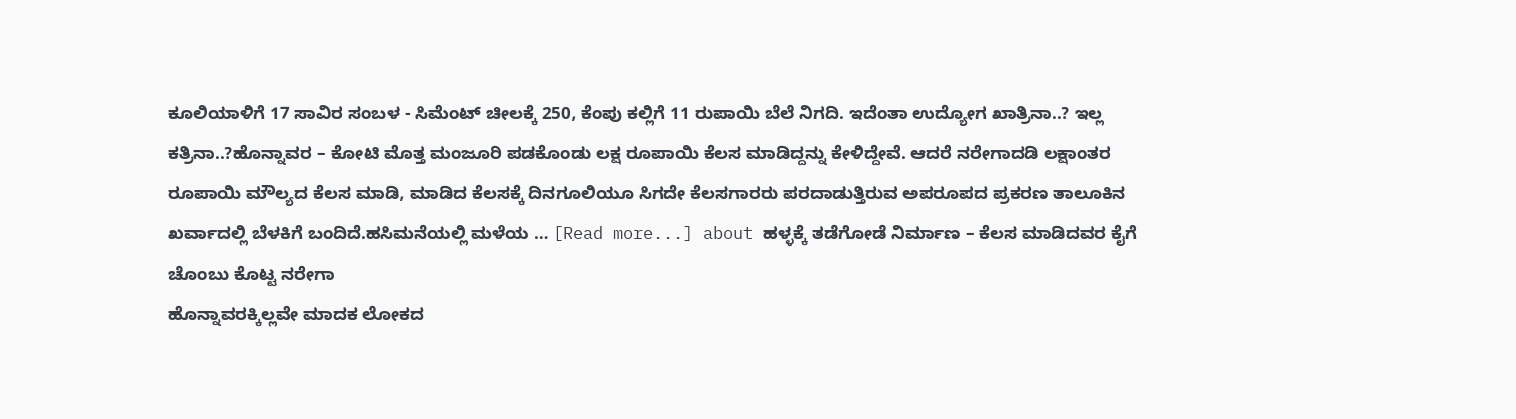ಕೂಲಿಯಾಳಿಗೆ 17 ಸಾವಿರ ಸಂಬಳ - ಸಿಮೆಂಟ್ ಚೀಲಕ್ಕೆ 250, ಕೆಂಪು ಕಲ್ಲಿಗೆ 11 ರುಪಾಯಿ ಬೆಲೆ ನಿಗದಿ. ಇದೆಂತಾ ಉದ್ಯೋಗ ಖಾತ್ರಿನಾ..? ಇಲ್ಲ ಕತ್ರಿನಾ..?ಹೊನ್ನಾವರ – ಕೋಟಿ ಮೊತ್ತ ಮಂಜೂರಿ ಪಡಕೊಂಡು ಲಕ್ಷ ರೂಪಾಯಿ ಕೆಲಸ ಮಾಡಿದ್ದನ್ನು ಕೇಳಿದ್ದೇವೆ. ಆದರೆ ನರೇಗಾದಡಿ ಲಕ್ಷಾಂತರ ರೂಪಾಯಿ ಮೌಲ್ಯದ ಕೆಲಸ ಮಾಡಿ, ಮಾಡಿದ ಕೆಲಸಕ್ಕೆ ದಿನಗೂಲಿಯೂ ಸಿಗದೇ ಕೆಲಸಗಾರರು ಪರದಾಡುತ್ತಿರುವ ಅಪರೂಪದ ಪ್ರಕರಣ ತಾಲೂಕಿನ ಖರ್ವಾದಲ್ಲಿ ಬೆಳಕಿಗೆ ಬಂದಿದೆ.ಹಸಿಮನೆಯಲ್ಲಿ ಮಳೆಯ … [Read more...] about ಹಳ್ಳಕ್ಕೆ ತಡೆಗೋಡೆ ನಿರ್ಮಾಣ – ಕೆಲಸ ಮಾಡಿದವರ ಕೈಗೆ ಚೊಂಬು ಕೊಟ್ಟ ನರೇಗಾ
ಹೊನ್ನಾವರಕ್ಕಿಲ್ಲವೇ ಮಾದಕ ಲೋಕದ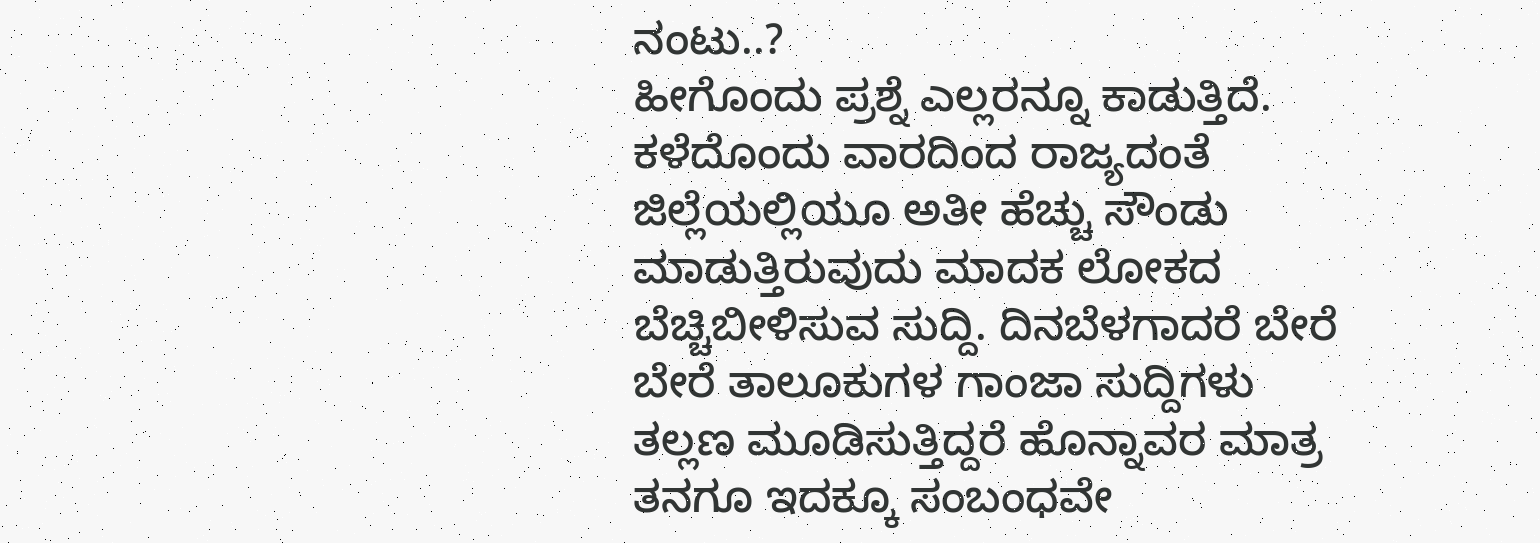ನಂಟು..?
ಹೀಗೊಂದು ಪ್ರಶ್ನೆ ಎಲ್ಲರನ್ನೂ ಕಾಡುತ್ತಿದೆ. ಕಳೆದೊಂದು ವಾರದಿಂದ ರಾಜ್ಯದಂತೆ ಜಿಲ್ಲೆಯಲ್ಲಿಯೂ ಅತೀ ಹೆಚ್ಚು ಸೌಂಡು ಮಾಡುತ್ತಿರುವುದು ಮಾದಕ ಲೋಕದ ಬೆಚ್ಚಿಬೀಳಿಸುವ ಸುದ್ದಿ. ದಿನಬೆಳಗಾದರೆ ಬೇರೆ ಬೇರೆ ತಾಲೂಕುಗಳ ಗಾಂಜಾ ಸುದ್ದಿಗಳು ತಲ್ಲಣ ಮೂಡಿಸುತ್ತಿದ್ದರೆ ಹೊನ್ನಾವರ ಮಾತ್ರ ತನಗೂ ಇದಕ್ಕೂ ಸಂಬಂಧವೇ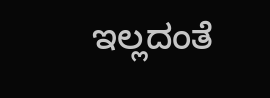ಇಲ್ಲದಂತೆ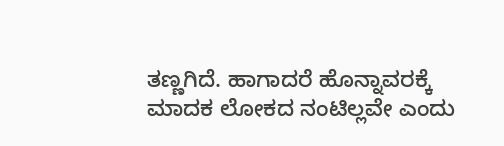ತಣ್ಣಗಿದೆ. ಹಾಗಾದರೆ ಹೊನ್ನಾವರಕ್ಕೆ ಮಾದಕ ಲೋಕದ ನಂಟಿಲ್ಲವೇ ಎಂದು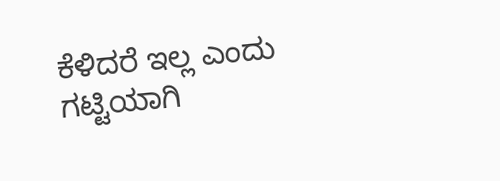ಕೆಳಿದರೆ ಇಲ್ಲ ಎಂದು ಗಟ್ಟಿಯಾಗಿ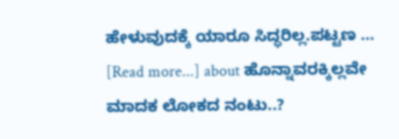ಹೇಳುವುದಕ್ಕೆ ಯಾರೂ ಸಿದ್ಧರಿಲ್ಲ.ಪಟ್ಟಣ … [Read more...] about ಹೊನ್ನಾವರಕ್ಕಿಲ್ಲವೇ ಮಾದಕ ಲೋಕದ ನಂಟು..?